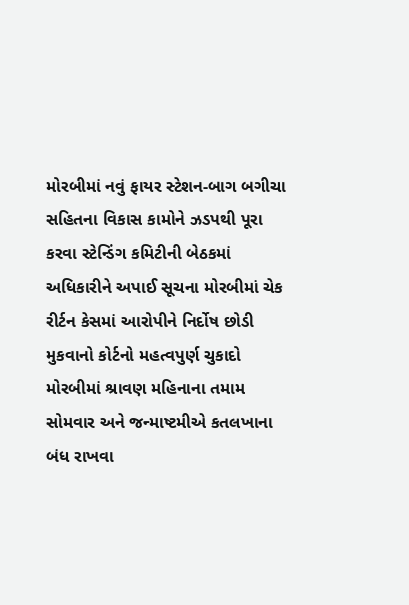મોરબીમાં નવું ફાયર સ્ટેશન-બાગ બગીચા સહિતના વિકાસ કામોને ઝડપથી પૂરા કરવા સ્ટેન્ડિંગ કમિટીની બેઠકમાં અધિકારીને અપાઈ સૂચના મોરબીમાં ચેક રીર્ટન કેસમાં આરોપીને નિર્દોષ છોડી મુકવાનો કોર્ટનો મહત્વપુર્ણ ચુકાદો મોરબીમાં શ્રાવણ મહિનાના તમામ સોમવાર અને જન્માષ્ટમીએ કતલખાના બંધ રાખવા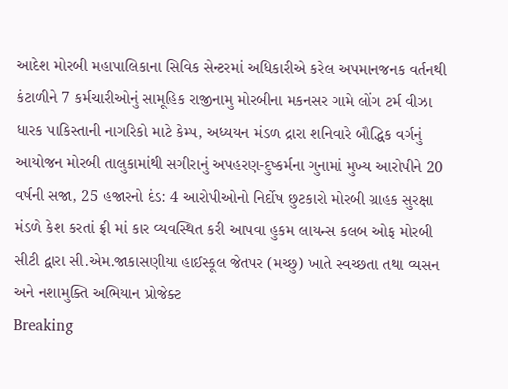આદેશ મોરબી મહાપાલિકાના સિવિક સેન્ટરમાં અધિકારીએ કરેલ અપમાનજનક વર્તનથી કંટાળીને 7 કર્મચારીઓનું સામૂહિક રાજીનામુ મોરબીના મકનસર ગામે લોંગ ટર્મ વીઝા ધારક પાકિસ્તાની નાગરિકો માટે કેમ્પ, અધ્યયન મંડળ દ્રારા શનિવારે બૌદ્ધિક વર્ગનું આયોજન મોરબી તાલુકામાંથી સગીરાનું અપહરણ-દુષ્કર્મના ગુનામાં મુખ્ય આરોપીને 20 વર્ષની સજા, 25 હજારનો દંડ: 4 આરોપીઓનો નિર્દોષ છુટકારો મોરબી ગ્રાહક સુરક્ષા મંડળે કેશ કરતાં ફ્રી માં કાર વ્યવસ્થિત કરી આપવા હુકમ લાયન્સ કલબ ઓફ મોરબી સીટી દ્વારા સી.એમ.જાકાસણીયા હાઈસ્કૂલ જેતપર (મચ્છુ) ખાતે સ્વચ્છતા તથા વ્યસન અને નશામુક્તિ અભિયાન પ્રોજેક્ટ
Breaking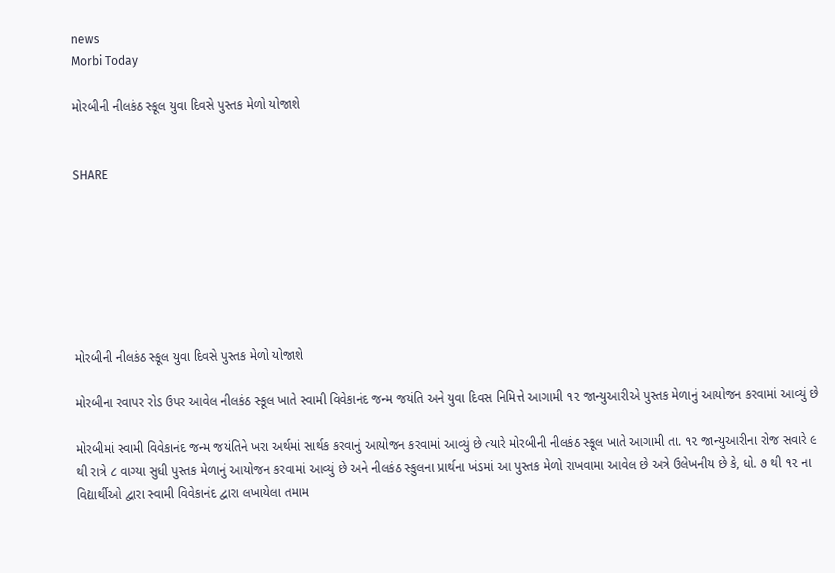news
Morbi Today

મોરબીની નીલકંઠ સ્કૂલ યુવા દિવસે પુસ્તક મેળો યોજાશે


SHARE







મોરબીની નીલકંઠ સ્કૂલ યુવા દિવસે પુસ્તક મેળો યોજાશે

મોરબીના રવાપર રોડ ઉપર આવેલ નીલકંઠ સ્કૂલ ખાતે સ્વામી વિવેકાનંદ જન્મ જયંતિ અને યુવા દિવસ નિમિત્તે આગામી ૧૨ જાન્યુઆરીએ પુસ્તક મેળાનું આયોજન કરવામાં આવ્યું છે

મોરબીમાં સ્વામી વિવેકાનંદ જન્મ જયંતિને ખરા અર્થમાં સાર્થક કરવાનું આયોજન કરવામાં આવ્યું છે ત્યારે મોરબીની નીલકંઠ સ્કૂલ ખાતે આગામી તા. ૧૨ જાન્યુઆરીના રોજ સવારે ૯ થી રાત્રે ૮ વાગ્યા સુધી પુસ્તક મેળાનું આયોજન કરવામાં આવ્યું છે અને નીલકંઠ સ્કુલના પ્રાર્થના ખંડમાં આ પુસ્તક મેળો રાખવામા આવેલ છે અત્રે ઉલેખનીય છે કે, ધો. ૭ થી ૧૨ ના વિદ્યાર્થીઓ દ્વારા સ્વામી વિવેકાનંદ દ્વારા લખાયેલા તમામ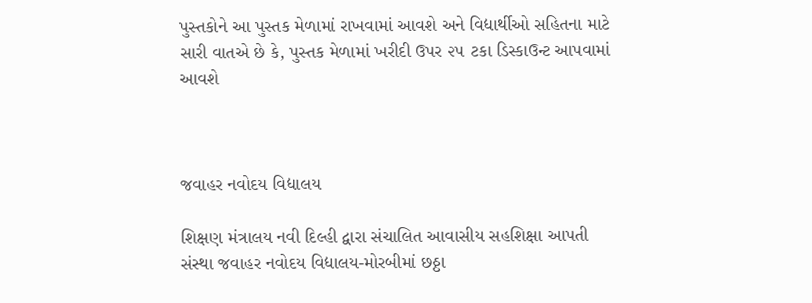પુસ્તકોને આ પુસ્તક મેળામાં રાખવામાં આવશે અને વિદ્યાર્થીઓ સહિતના માટે સારી વાતએ છે કે, પુસ્તક મેળામાં ખરીદી ઉપર ૨૫ ટકા ડિસ્કાઉન્ટ આપવામાં આવશે



જવાહર નવોદય વિદ્યાલય

શિક્ષણ મંત્રાલય નવી દિલ્હી દ્વારા સંચાલિત આવાસીય સહશિક્ષા આપતી સંસ્થા જવાહર નવોદય વિદ્યાલય-મોરબીમાં છઠ્ઠા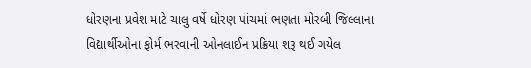ધોરણના પ્રવેશ માટે ચાલુ વર્ષે ધોરણ પાંચમાં ભણતા મોરબી જિલ્લાના વિદ્યાર્થીઓના ફોર્મ ભરવાની ઓનલાઈન પ્રક્રિયા શરૂ થઈ ગયેલ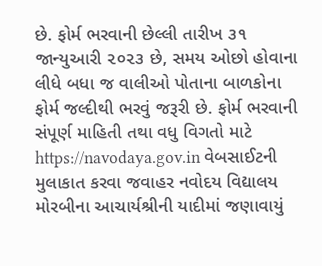છે. ફોર્મ ભરવાની છેલ્લી તારીખ ૩૧ જાન્યુઆરી ૨૦૨૩ છે, સમય ઓછો હોવાના લીધે બધા જ વાલીઓ પોતાના બાળકોના ફોર્મ જલ્દીથી ભરવું જરૂરી છે. ફોર્મ ભરવાની સંપૂર્ણ માહિતી તથા વધુ વિગતો માટે https://navodaya.gov.in વેબસાઈટની મુલાકાત કરવા જવાહર નવોદય વિદ્યાલય મોરબીના આચાર્યશ્રીની યાદીમાં જણાવાયું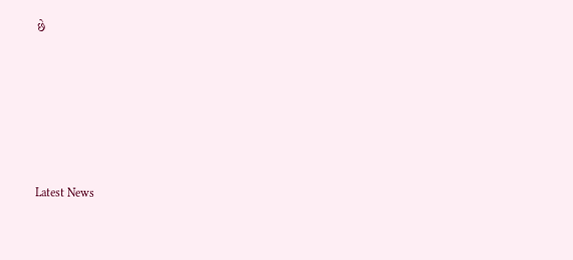છે






Latest News